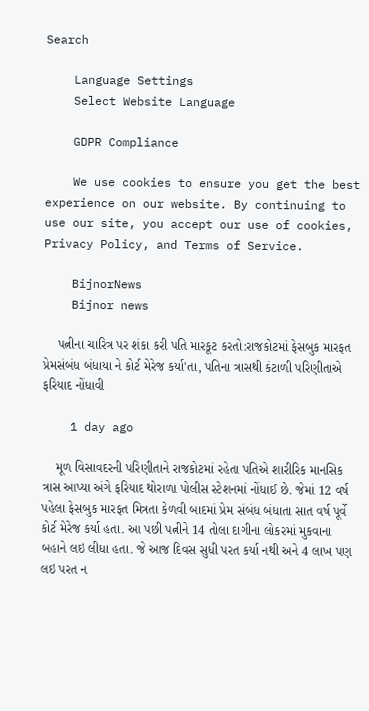Search

    Language Settings
    Select Website Language

    GDPR Compliance

    We use cookies to ensure you get the best experience on our website. By continuing to use our site, you accept our use of cookies, Privacy Policy, and Terms of Service.

    BijnorNews
    Bijnor news

    પત્નીના ચારિત્ર પર શંકા કરી પતિ મારકૂટ કરતો:રાજકોટમાં ફેસબુક મારફત પ્રેમસંબંધ બંધાયા ને કોર્ટ મેરેજ કર્યા'તા, પતિના ત્રાસથી કંટાળી પરિણીતાએ ફરિયાદ નોંધાવી

    1 day ago

    મૂળ વિસાવદરની પરિણીતાને રાજકોટમાં રહેતા પતિએ શારીરિક માનસિક ત્રાસ આપ્યા અંગે ફરિયાદ થોરાળા પોલીસ સ્ટેશનમાં નોંધાઈ છે. જેમાં 12 વર્ષ પહેલા ફેસબુક મારફત મિત્રતા કેળવી બાદમાં પ્રેમ સંબંધ બંધાતા સાત વર્ષ પૂર્વે કોર્ટ મેરેજ કર્યા હતા. આ પછી પત્નીને 14 તોલા દાગીના લોકરમાં મુકવાના બહાને લઇ લીધા હતા. જે આજ દિવસ સુધી પરત કર્યા નથી અને 4 લાખ પણ લઇ પરત ન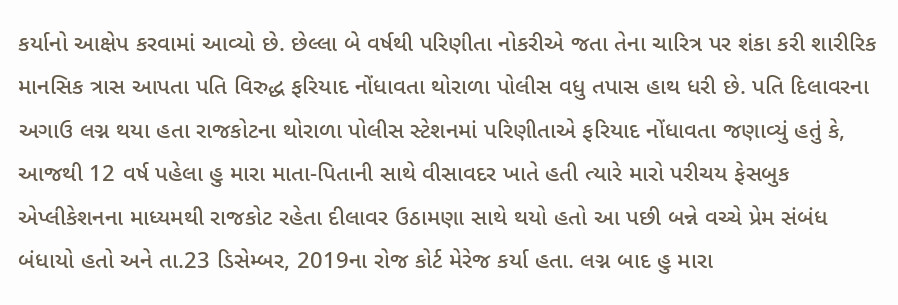કર્યાનો આક્ષેપ કરવામાં આવ્યો છે. છેલ્લા બે વર્ષથી પરિણીતા નોકરીએ જતા તેના ચારિત્ર પર શંકા કરી શારીરિક માનસિક ત્રાસ આપતા પતિ વિરુદ્ધ ફરિયાદ નોંધાવતા થોરાળા પોલીસ વધુ તપાસ હાથ ધરી છે. પતિ દિલાવરના અગાઉ લગ્ન થયા હતા રાજકોટના થોરાળા પોલીસ સ્ટેશનમાં પરિણીતાએ ફરિયાદ નોંધાવતા જણાવ્યું હતું કે, આજથી 12 વર્ષ પહેલા હુ મારા માતા-પિતાની સાથે વીસાવદર ખાતે હતી ત્યારે મારો પરીચય ફેસબુક એપ્લીકેશનના માધ્યમથી રાજકોટ રહેતા દીલાવર ઉઠામણા સાથે થયો હતો આ પછી બન્ને વચ્ચે પ્રેમ સંબંધ બંધાયો હતો અને તા.23 ડિસેમ્બર, 2019ના રોજ કોર્ટ મેરેજ કર્યા હતા. લગ્ન બાદ હુ મારા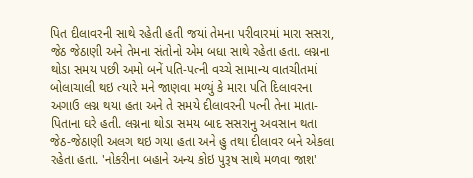પિત દીલાવરની સાથે રહેતી હતી જયાં તેમના પરીવારમાં મારા સસરા, જેઠ જેઠાણી અને તેમના સંતોનો એમ બધા સાથે રહેતા હતા. લગ્નના થોડા સમય પછી અમો બનેં પતિ-પત્ની વચ્ચે સામાન્ય વાતચીતમાં બોલાચાલી થઇ ત્યારે મને જાણવા મળ્યું કે મારા પતિ દિલાવરના અગાઉ લગ્ન થયા હતા અને તે સમયે દીલાવરની પત્ની તેના માતા-પિતાના ઘરે હતી. લગ્નના થોડા સમય બાદ સસરાનુ અવસાન થતા જેઠ-જેઠાણી અલગ થઇ ગયા હતા અને હુ તથા દીલાવર બને એકલા રહેતા હતા. 'નોકરીના બહાને અન્ય કોઇ પુરૂષ સાથે મળવા જાશ'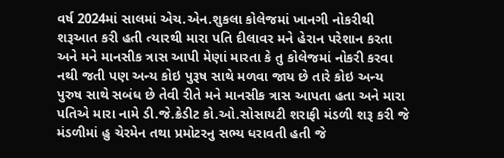વર્ષ 2024માં સાલમાં એચ.એન.શુકલા કોલેજમાં ખાનગી નોકરીથી શરૂઆત કરી હતી ત્યારથી મારા પતિ દીલાવર મને હેરાન પરેશાન કરતા અને મને માનસીક ત્રાસ આપી મેણાં મારતા કે તુ કોલેજમાં નોકરી કરવા નથી જતી પણ અન્ય કોઇ પુરૂષ સાથે મળવા જાય છે તારે કોઇ અન્ય પુરુષ સાથે સબંધ છે તેવી રીતે મને માનસીક ત્રાસ આપતા હતા અને મારા પતિએ મારા નામે ડી.જે.ક્રેડીટ કો.ઓ.સોસાયટી શરાફી મંડળી શરૂ કરી જે મંડળીમાં હુ ચેરમેન તથા પ્રમોટરનુ સભ્ય ધરાવતી હતી જે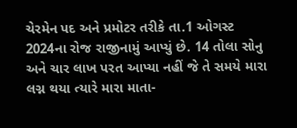ચેરમેન પદ અને પ્રમોટર તરીકે તા.1 ઓગસ્ટ 2024ના રોજ રાજીનામું આપ્યું છે. 14 તોલા સોનુ અને ચાર લાખ પરત આપ્યા નહીં જે તે સમયે મારા લગ્ન થયા ત્યારે મારા માતા-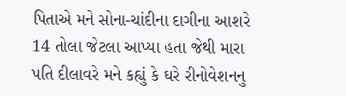પિતાએ મને સોના-ચાંદીના દાગીના આશરે 14 તોલા જેટલા આપ્યા હતા જેથી મારા પતિ દીલાવરે મને કહ્યું કે ઘરે રીનોવેશનનુ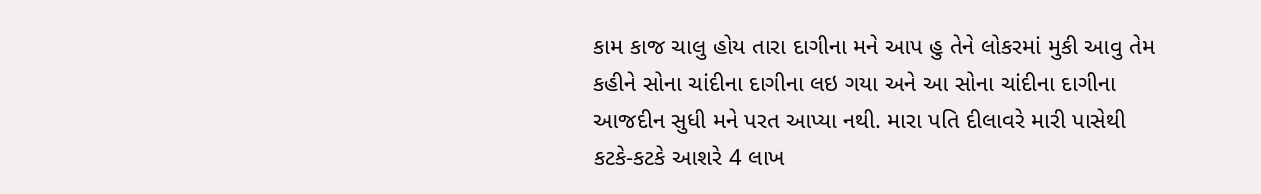કામ કાજ ચાલુ હોય તારા દાગીના મને આપ હુ તેને લોકરમાં મુકી આવુ તેમ કહીને સોના ચાંદીના દાગીના લઇ ગયા અને આ સોના ચાંદીના દાગીના આજદીન સુધી મને પરત આપ્યા નથી. મારા પતિ દીલાવરે મારી પાસેથી કટકે-કટકે આશરે 4 લાખ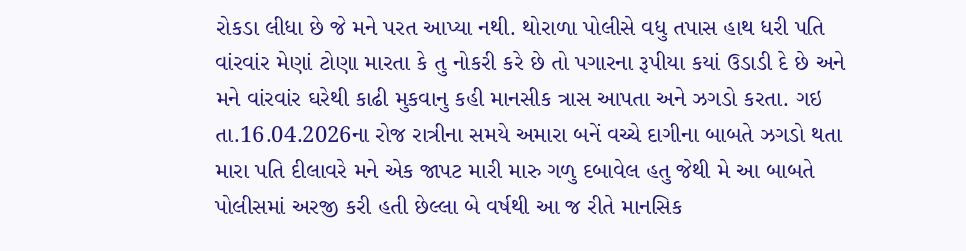રોકડા લીધા છે જે મને પરત આપ્યા નથી. થોરાળા પોલીસે વધુ તપાસ હાથ ધરી પતિ વાંરવાંર મેણાં ટોણા મારતા કે તુ નોકરી કરે છે તો પગારના રૂપીયા કયાં ઉડાડી દે છે અને મને વાંરવાંર ઘરેથી કાઢી મુકવાનુ કહી માનસીક ત્રાસ આપતા અને ઝગડો કરતા. ગઇ તા.16.04.2026ના રોજ રાત્રીના સમયે અમારા બનેં વચ્ચે દાગીના બાબતે ઝગડો થતા મારા પતિ દીલાવરે મને એક જાપટ મારી મારુ ગળુ દબાવેલ હતુ જેથી મે આ બાબતે પોલીસમાં અરજી કરી હતી છેલ્લા બે વર્ષથી આ જ રીતે માનસિક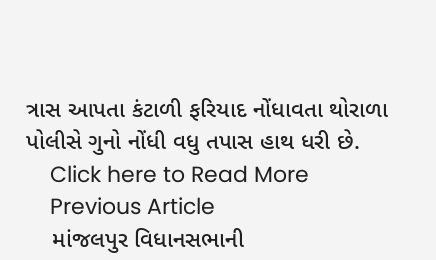ત્રાસ આપતા કંટાળી ફરિયાદ નોંધાવતા થોરાળા પોલીસે ગુનો નોંધી વધુ તપાસ હાથ ધરી છે.
    Click here to Read More
    Previous Article
    માંજલપુર વિધાનસભાની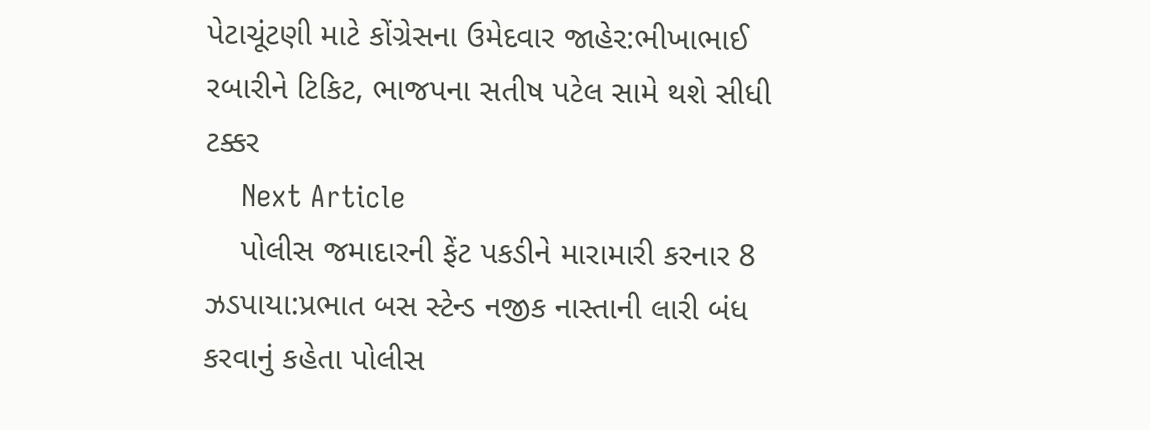પેટાચૂંટણી માટે કોંગ્રેસના ઉમેદવાર જાહેર:ભીખાભાઈ રબારીને ટિકિટ, ભાજપના સતીષ પટેલ સામે થશે સીધી ટક્કર
    Next Article
    પોલીસ જમાદારની ફેંટ પકડીને મારામારી કરનાર 8 ઝડપાયા:પ્રભાત બસ સ્ટેન્ડ નજીક નાસ્તાની લારી બંધ કરવાનું કહેતા પોલીસ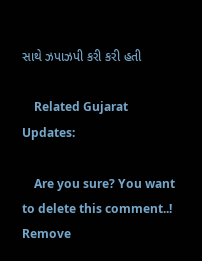સાથે ઝપાઝપી કરી કરી હતી

    Related Gujarat Updates:

    Are you sure? You want to delete this comment..! Remove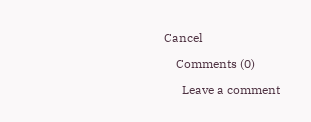Cancel

    Comments (0)

      Leave a comment